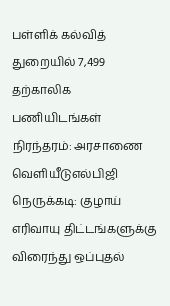பள்ளிக் கல்வித் துறையில் 7,499 தற்காலிக பணியிடங்கள் நிரந்தரம்: அரசாணை வெளியீடுஎல்பிஜி நெருக்கடி: குழாய் எரிவாயு திட்டங்களுக்கு விரைந்து ஒப்புதல்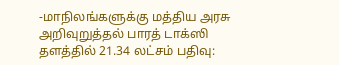-மாநிலங்களுக்கு மத்திய அரசு அறிவுறுத்தல் பாரத் டாக்ஸி தளத்தில் 21.34 லட்சம் பதிவு: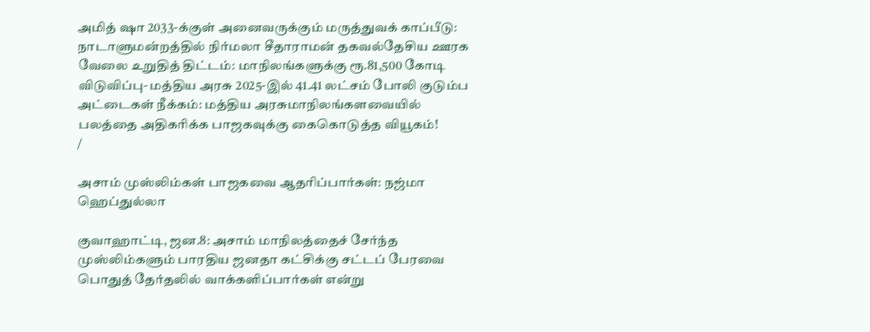அமித் ஷா 2033-க்குள் அனைவருக்கும் மருத்துவக் காப்பீடு: நாடாளுமன்றத்தில் நிர்மலா சீதாராமன் தகவல்தேசிய ஊரக வேலை உறுதித் திட்டம்: மாநிலங்களுக்கு ரூ.81,500 கோடி விடுவிப்பு- மத்திய அரசு 2025-இல் 41.41 லட்சம் போலி குடும்ப அட்டைகள் நீக்கம்: மத்திய அரசுமாநிலங்களவையில் பலத்தை அதிகரிக்க பாஜகவுக்கு கைகொடுத்த வியூகம்!
/

அசாம் முஸ்லிம்கள் பாஜகவை ஆதரிப்பார்கள்: நஜ்மா ஹெப்துல்லா

குவாஹாட்டி, ஜன.8: அசாம் மாநிலத்தைச் சேர்ந்த முஸ்லிம்களும் பாரதிய ஜனதா கட்சிக்கு சட்டப் பேரவை பொதுத் தேர்தலில் வாக்களிப்பார்கள் என்று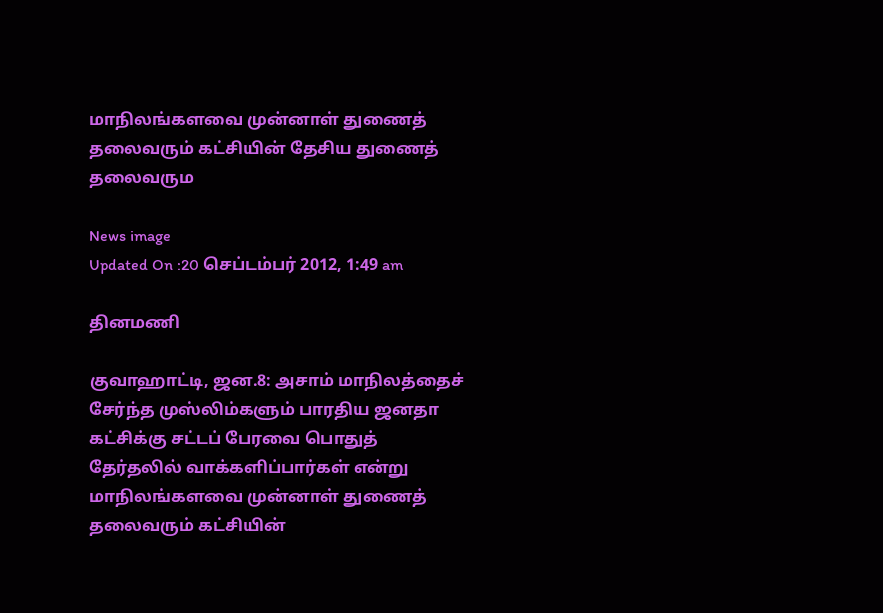மாநிலங்களவை முன்னாள் துணைத் தலைவரும் கட்சியின் தேசிய துணைத் தலைவரும

News image
Updated On :20 செப்டம்பர் 2012, 1:49 am

தினமணி

குவாஹாட்டி, ஜன.8: அசாம் மாநிலத்தைச் சேர்ந்த முஸ்லிம்களும் பாரதிய ஜனதா கட்சிக்கு சட்டப் பேரவை பொதுத் தேர்தலில் வாக்களிப்பார்கள் என்று மாநிலங்களவை முன்னாள் துணைத் தலைவரும் கட்சியின்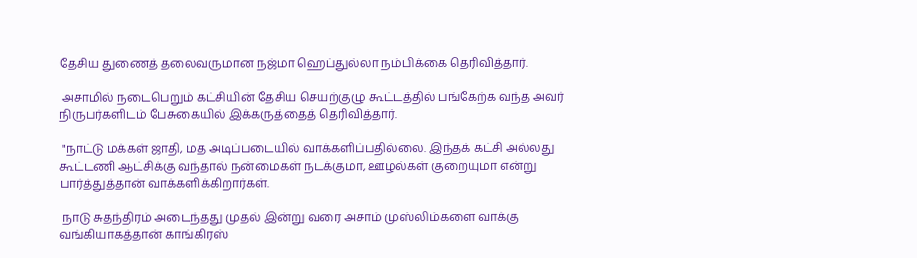தேசிய துணைத் தலைவருமான நஜ்மா ஹெப்துல்லா நம்பிக்கை தெரிவித்தார்.

 அசாமில் நடைபெறும் கட்சியின் தேசிய செயற்குழு கூட்டத்தில் பங்கேற்க வந்த அவர் நிருபர்களிடம் பேசுகையில் இக்கருத்தைத் தெரிவித்தார்.

 "நாட்டு மக்கள் ஜாதி, மத அடிப்படையில் வாக்களிப்பதில்லை. இந்தக் கட்சி அல்லது கூட்டணி ஆட்சிக்கு வந்தால் நன்மைகள் நடக்குமா, ஊழல்கள் குறையுமா என்று பார்த்துத்தான் வாக்களிக்கிறார்கள்.

 நாடு சுதந்திரம் அடைந்தது முதல் இன்று வரை அசாம் முஸ்லிம்களை வாக்கு வங்கியாகத்தான் காங்கிரஸ்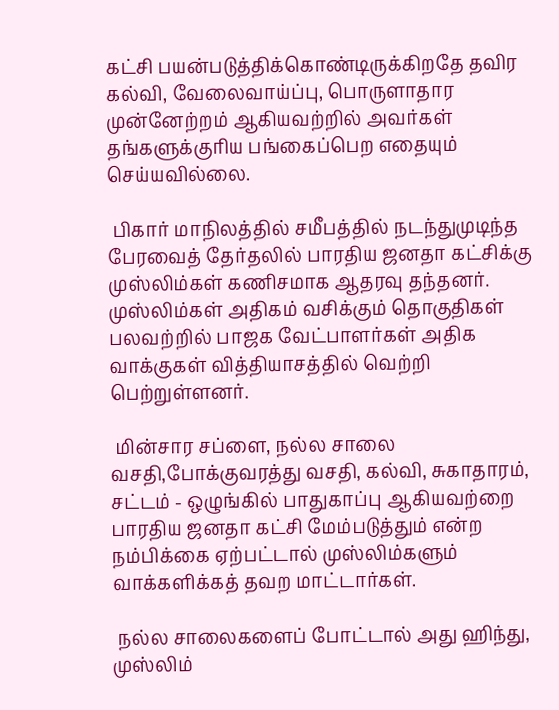கட்சி பயன்படுத்திக்கொண்டிருக்கிறதே தவிர கல்வி, வேலைவாய்ப்பு, பொருளாதார முன்னேற்றம் ஆகியவற்றில் அவர்கள் தங்களுக்குரிய பங்கைப்பெற எதையும் செய்யவில்லை.

 பிகார் மாநிலத்தில் சமீபத்தில் நடந்துமுடிந்த பேரவைத் தேர்தலில் பாரதிய ஜனதா கட்சிக்கு முஸ்லிம்கள் கணிசமாக ஆதரவு தந்தனர். முஸ்லிம்கள் அதிகம் வசிக்கும் தொகுதிகள் பலவற்றில் பாஜக வேட்பாளர்கள் அதிக வாக்குகள் வித்தியாசத்தில் வெற்றி பெற்றுள்ளனர்.

 மின்சார சப்ளை, நல்ல சாலை வசதி,போக்குவரத்து வசதி, கல்வி, சுகாதாரம், சட்டம் - ஒழுங்கில் பாதுகாப்பு ஆகியவற்றை பாரதிய ஜனதா கட்சி மேம்படுத்தும் என்ற நம்பிக்கை ஏற்பட்டால் முஸ்லிம்களும் வாக்களிக்கத் தவற மாட்டார்கள்.

 நல்ல சாலைகளைப் போட்டால் அது ஹிந்து, முஸ்லிம்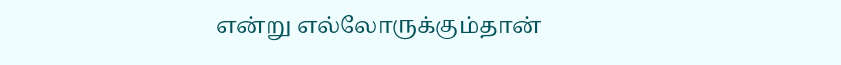என்று எல்லோருக்கும்தான்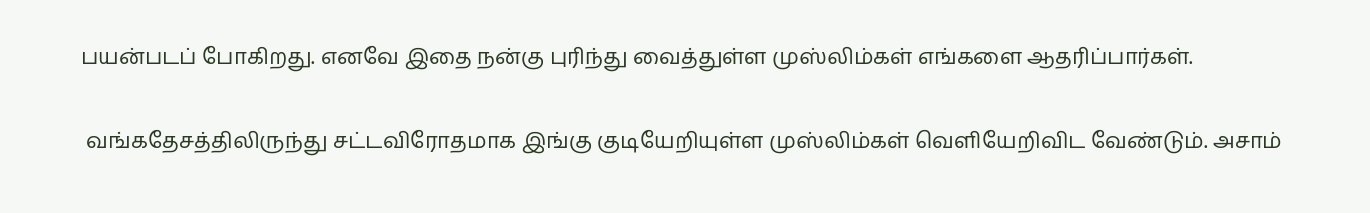பயன்படப் போகிறது. எனவே இதை நன்கு புரிந்து வைத்துள்ள முஸ்லிம்கள் எங்களை ஆதரிப்பார்கள்.

 வங்கதேசத்திலிருந்து சட்டவிரோதமாக இங்கு குடியேறியுள்ள முஸ்லிம்கள் வெளியேறிவிட வேண்டும். அசாம்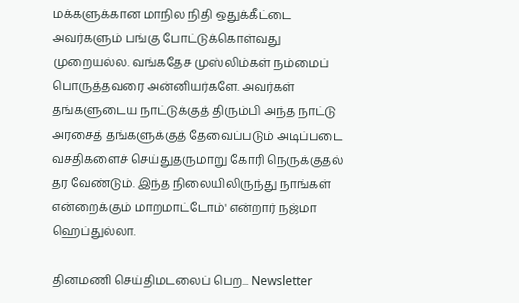மக்களுக்கான மாநில நிதி ஒதுக்கீட்டை அவர்களும் பங்கு போட்டுக்கொள்வது முறையல்ல. வங்கதேச முஸ்லிம்கள் நம்மைப் பொருத்தவரை அன்னியர்களே. அவர்கள் தங்களுடைய நாட்டுக்குத் திரும்பி அந்த நாட்டு அரசைத் தங்களுக்குத் தேவைப்படும் அடிப்படை வசதிகளைச் செய்துதருமாறு கோரி நெருக்குதல் தர வேண்டும். இந்த நிலையிலிருந்து நாங்கள் என்றைக்கும் மாறமாட்டோம்' என்றார் நஜ்மா ஹெப்துல்லா.

தினமணி செய்திமடலைப் பெற... Newsletter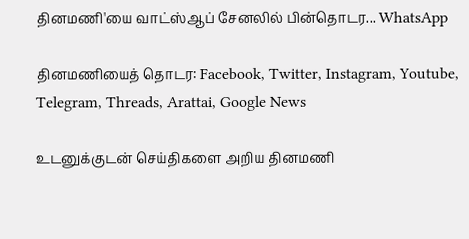தினமணி'யை வாட்ஸ்ஆப் சேனலில் பின்தொடர... WhatsApp

தினமணியைத் தொடர: Facebook, Twitter, Instagram, Youtube, Telegram, Threads, Arattai, Google News

உடனுக்குடன் செய்திகளை அறிய தினமணி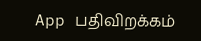App பதிவிறக்கம்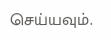செய்யவும்.